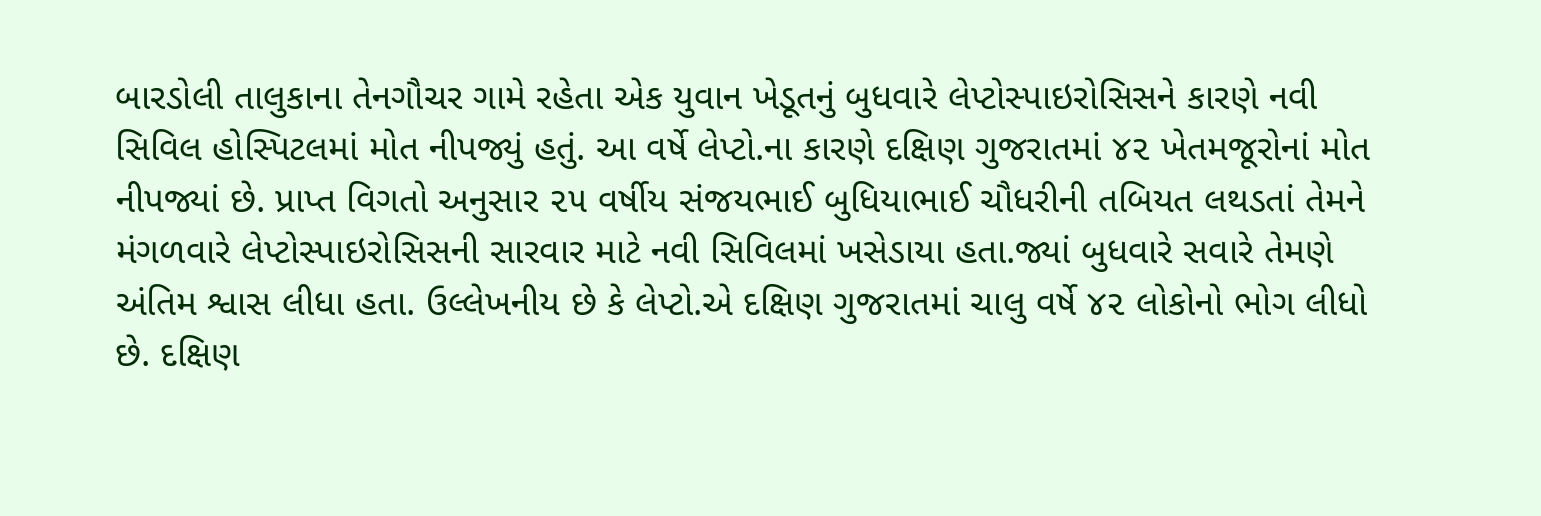બારડોલી તાલુકાના તેનગૌચર ગામે રહેતા એક યુવાન ખેડૂતનું બુધવારે લેપ્ટોસ્પાઇરોસિસને કારણે નવી સિવિલ હોસ્પિટલમાં મોત નીપજ્યું હતું. આ વર્ષે લેપ્ટો.ના કારણે દક્ષિણ ગુજરાતમાં ૪૨ ખેતમજૂરોનાં મોત નીપજ્યાં છે. પ્રાપ્ત વિગતો અનુસાર ૨૫ વર્ષીય સંજયભાઈ બુધિયાભાઈ ચૌધરીની તબિયત લથડતાં તેમને મંગળવારે લેપ્ટોસ્પાઇરોસિસની સારવાર માટે નવી સિવિલમાં ખસેડાયા હતા.જ્યાં બુધવારે સવારે તેમણે અંતિમ શ્વાસ લીધા હતા. ઉલ્લેખનીય છે કે લેપ્ટો.એ દક્ષિણ ગુજરાતમાં ચાલુ વર્ષે ૪૨ લોકોનો ભોગ લીધો છે. દક્ષિણ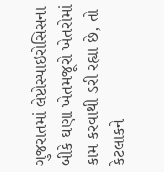ગુજરાતમાં લેપ્ટોસ્પાઇરોસિસના બીકે ઘણા ખેતમજૂરો ખેતરોમાં કામ કરવાથી ડરી રહ્યા છે, તો કેટલાકને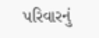પરિવારનું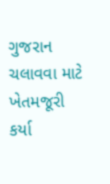ગુજરાન ચલાવવા માટે ખેતમજૂરી કર્યા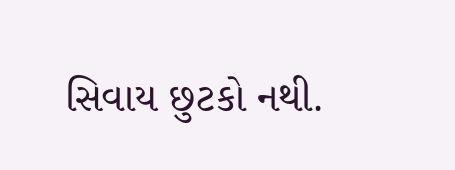સિવાય છુટકો નથી.